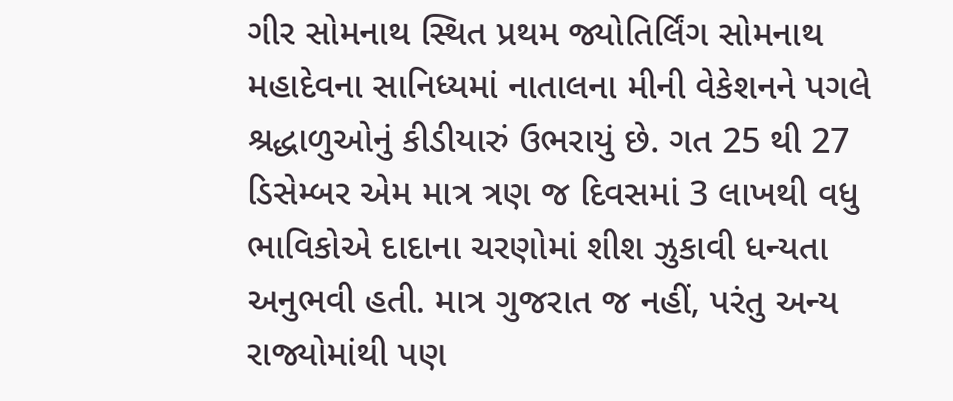ગીર સોમનાથ સ્થિત પ્રથમ જ્યોતિર્લિંગ સોમનાથ મહાદેવના સાનિધ્યમાં નાતાલના મીની વેકેશનને પગલે શ્રદ્ધાળુઓનું કીડીયારું ઉભરાયું છે. ગત 25 થી 27 ડિસેમ્બર એમ માત્ર ત્રણ જ દિવસમાં 3 લાખથી વધુ ભાવિકોએ દાદાના ચરણોમાં શીશ ઝુકાવી ધન્યતા અનુભવી હતી. માત્ર ગુજરાત જ નહીં, પરંતુ અન્ય રાજ્યોમાંથી પણ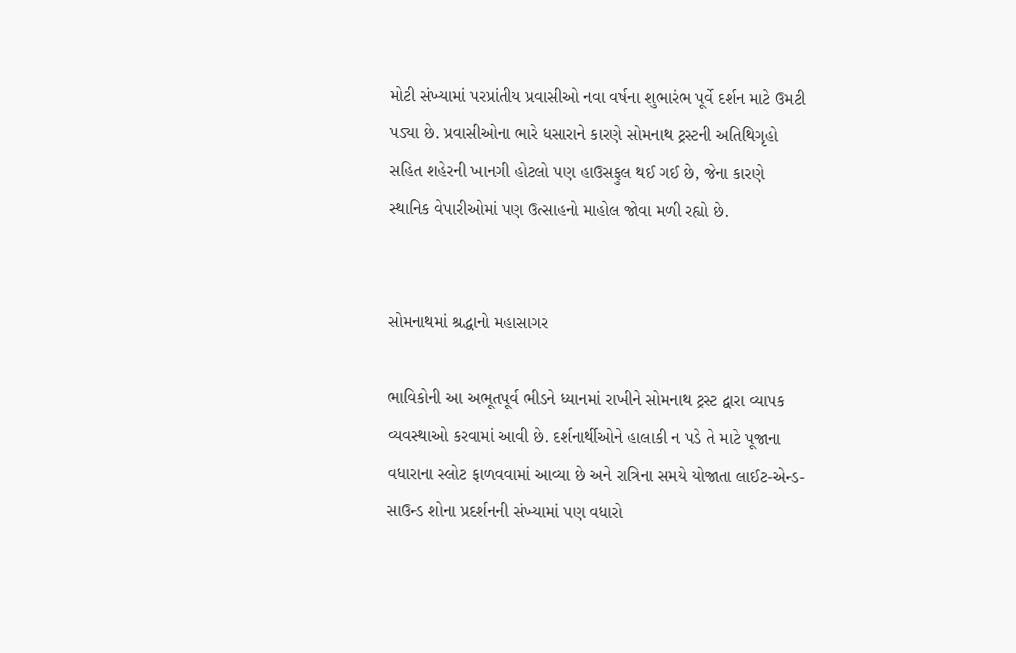મોટી સંખ્યામાં પરપ્રાંતીય પ્રવાસીઓ નવા વર્ષના શુભારંભ પૂર્વે દર્શન માટે ઉમટી પડ્યા છે. પ્રવાસીઓના ભારે ધસારાને કારણે સોમનાથ ટ્રસ્ટની અતિથિગૃહો સહિત શહેરની ખાનગી હોટલો પણ હાઉસફુલ થઈ ગઈ છે, જેના કારણે સ્થાનિક વેપારીઓમાં પણ ઉત્સાહનો માહોલ જોવા મળી રહ્યો છે.


સોમનાથમાં શ્રદ્ધાનો મહાસાગર

ભાવિકોની આ અભૂતપૂર્વ ભીડને ધ્યાનમાં રાખીને સોમનાથ ટ્રસ્ટ દ્વારા વ્યાપક વ્યવસ્થાઓ કરવામાં આવી છે. દર્શનાર્થીઓને હાલાકી ન પડે તે માટે પૂજાના વધારાના સ્લોટ ફાળવવામાં આવ્યા છે અને રાત્રિના સમયે યોજાતા લાઈટ-એન્ડ-સાઉન્ડ શોના પ્રદર્શનની સંખ્યામાં પણ વધારો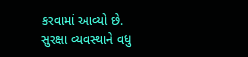કરવામાં આવ્યો છે. સુરક્ષા વ્યવસ્થાને વધુ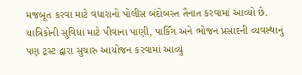મજબૂત કરવા માટે વધારાનો પોલીસ બંદોબસ્ત તૈનાત કરવામાં આવ્યો છે. યાત્રિકોની સુવિધા માટે પીવાના પાણી, પાર્કિંગ અને ભોજન પ્રસાદની વ્યવસ્થાનું પણ ટ્રસ્ટ દ્વારા સુચારુ આયોજન કરવામાં આવ્યું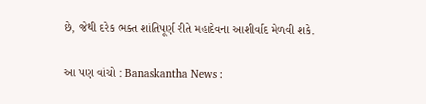છે, જેથી દરેક ભક્ત શાંતિપૂર્ણ રીતે મહાદેવના આશીર્વાદ મેળવી શકે.

આ પણ વાંચો : Banaskantha News :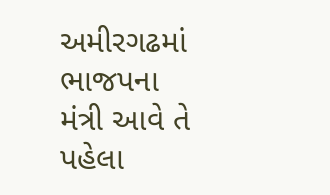અમીરગઢમાં ભાજપના મંત્રી આવે તે પહેલા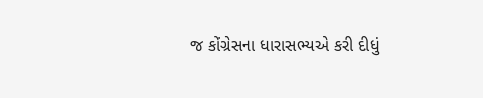જ કોંગ્રેસના ધારાસભ્યએ કરી દીધું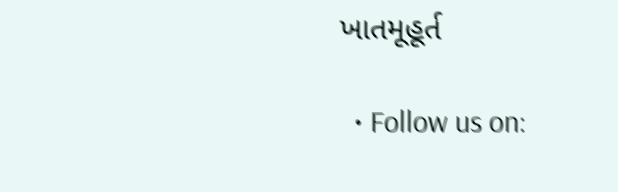ખાતમૂહૂર્ત

  • Follow us on: